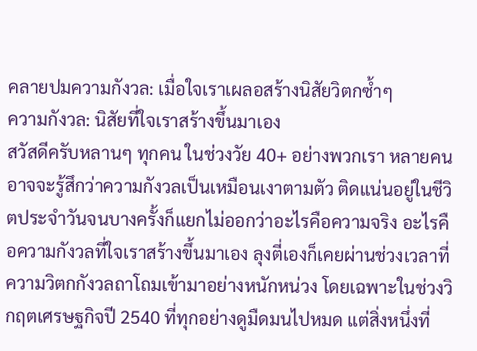คลายปมความกังวล: เมื่อใจเราเผลอสร้างนิสัยวิตกซ้ำๆ
ความกังวล: นิสัยที่ใจเราสร้างขึ้นมาเอง
สวัสดีครับหลานๆ ทุกคน ในช่วงวัย 40+ อย่างพวกเรา หลายคนอาจจะรู้สึกว่าความกังวลเป็นเหมือนเงาตามตัว ติดแน่นอยู่ในชีวิตประจำวันจนบางครั้งก็แยกไม่ออกว่าอะไรคือความจริง อะไรคือความกังวลที่ใจเราสร้างขึ้นมาเอง ลุงตี่เองก็เคยผ่านช่วงเวลาที่ความวิตกกังวลถาโถมเข้ามาอย่างหนักหน่วง โดยเฉพาะในช่วงวิกฤตเศรษฐกิจปี 2540 ที่ทุกอย่างดูมืดมนไปหมด แต่สิ่งหนึ่งที่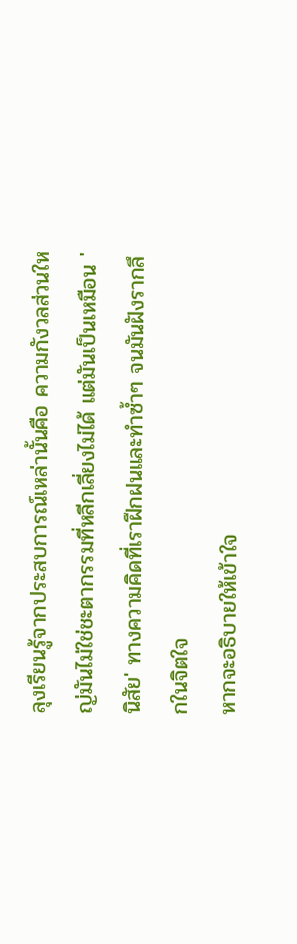ลุงเรียนรู้จากประสบการณ์เหล่านั้นคือ ความกังวลส่วนใหญ่มันไม่ใช่ชะตากรรมที่หลีกเลี่ยงไม่ได้ แต่มันเป็นเหมือน 'นิสัย' ทางความคิดที่เราฝึกฝนและทำซ้ำๆ จนมันฝังรากลึกในจิตใจ
หากจะอธิบายให้เข้าใจ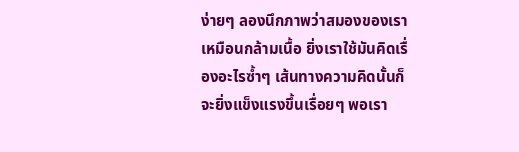ง่ายๆ ลองนึกภาพว่าสมองของเราเหมือนกล้ามเนื้อ ยิ่งเราใช้มันคิดเรื่องอะไรซ้ำๆ เส้นทางความคิดนั้นก็จะยิ่งแข็งแรงขึ้นเรื่อยๆ พอเรา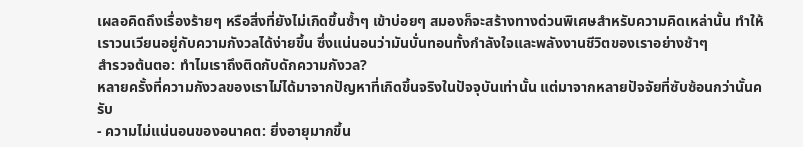เผลอคิดถึงเรื่องร้ายๆ หรือสิ่งที่ยังไม่เกิดขึ้นซ้ำๆ เข้าบ่อยๆ สมองก็จะสร้างทางด่วนพิเศษสำหรับความคิดเหล่านั้น ทำให้เราวนเวียนอยู่กับความกังวลได้ง่ายขึ้น ซึ่งแน่นอนว่ามันบั่นทอนทั้งกำลังใจและพลังงานชีวิตของเราอย่างช้าๆ
สำรวจต้นตอ: ทำไมเราถึงติดกับดักความกังวล?
หลายครั้งที่ความกังวลของเราไม่ได้มาจากปัญหาที่เกิดขึ้นจริงในปัจจุบันเท่านั้น แต่มาจากหลายปัจจัยที่ซับซ้อนกว่านั้นครับ
- ความไม่แน่นอนของอนาคต: ยิ่งอายุมากขึ้น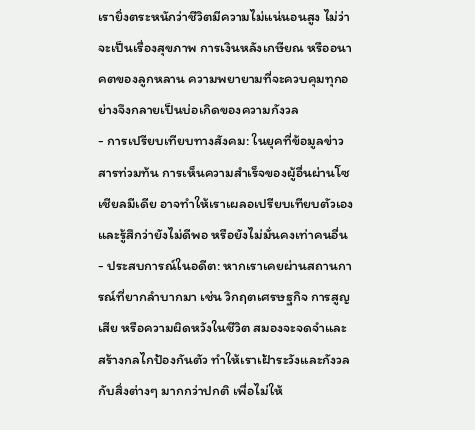เรายิ่งตระหนักว่าชีวิตมีความไม่แน่นอนสูง ไม่ว่าจะเป็นเรื่องสุขภาพ การเงินหลังเกษียณ หรืออนาคตของลูกหลาน ความพยายามที่จะควบคุมทุกอย่างจึงกลายเป็นบ่อเกิดของความกังวล
- การเปรียบเทียบทางสังคม: ในยุคที่ข้อมูลข่าวสารท่วมท้น การเห็นความสำเร็จของผู้อื่นผ่านโซเชียลมีเดีย อาจทำให้เราเผลอเปรียบเทียบตัวเอง และรู้สึกว่ายังไม่ดีพอ หรือยังไม่มั่นคงเท่าคนอื่น
- ประสบการณ์ในอดีต: หากเราเคยผ่านสถานการณ์ที่ยากลำบากมา เช่น วิกฤตเศรษฐกิจ การสูญเสีย หรือความผิดหวังในชีวิต สมองจะจดจำและสร้างกลไกป้องกันตัว ทำให้เราเฝ้าระวังและกังวลกับสิ่งต่างๆ มากกว่าปกติ เพื่อไม่ให้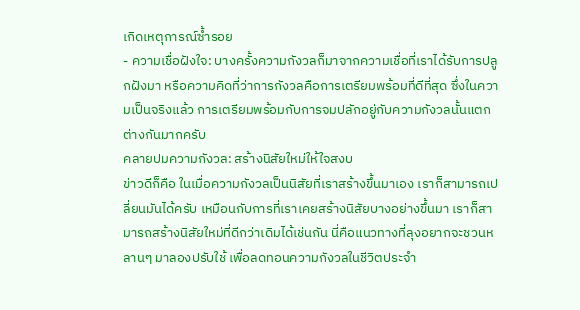เกิดเหตุการณ์ซ้ำรอย
- ความเชื่อฝังใจ: บางครั้งความกังวลก็มาจากความเชื่อที่เราได้รับการปลูกฝังมา หรือความคิดที่ว่าการกังวลคือการเตรียมพร้อมที่ดีที่สุด ซึ่งในความเป็นจริงแล้ว การเตรียมพร้อมกับการจมปลักอยู่กับความกังวลนั้นแตกต่างกันมากครับ
คลายปมความกังวล: สร้างนิสัยใหม่ให้ใจสงบ
ข่าวดีก็คือ ในเมื่อความกังวลเป็นนิสัยที่เราสร้างขึ้นมาเอง เราก็สามารถเปลี่ยนมันได้ครับ เหมือนกับการที่เราเคยสร้างนิสัยบางอย่างขึ้นมา เราก็สามารถสร้างนิสัยใหม่ที่ดีกว่าเดิมได้เช่นกัน นี่คือแนวทางที่ลุงอยากจะชวนหลานๆ มาลองปรับใช้ เพื่อลดทอนความกังวลในชีวิตประจำ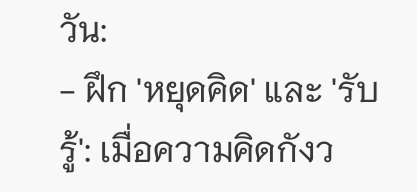วัน:
- ฝึก 'หยุดคิด' และ 'รับรู้': เมื่อความคิดกังว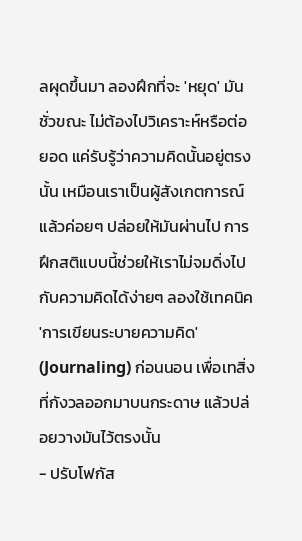ลผุดขึ้นมา ลองฝึกที่จะ 'หยุด' มันชั่วขณะ ไม่ต้องไปวิเคราะห์หรือต่อยอด แค่รับรู้ว่าความคิดนั้นอยู่ตรงนั้น เหมือนเราเป็นผู้สังเกตการณ์ แล้วค่อยๆ ปล่อยให้มันผ่านไป การฝึกสติแบบนี้ช่วยให้เราไม่จมดิ่งไปกับความคิดได้ง่ายๆ ลองใช้เทคนิค 'การเขียนระบายความคิด' (Journaling) ก่อนนอน เพื่อเทสิ่งที่กังวลออกมาบนกระดาษ แล้วปล่อยวางมันไว้ตรงนั้น
- ปรับโฟกัส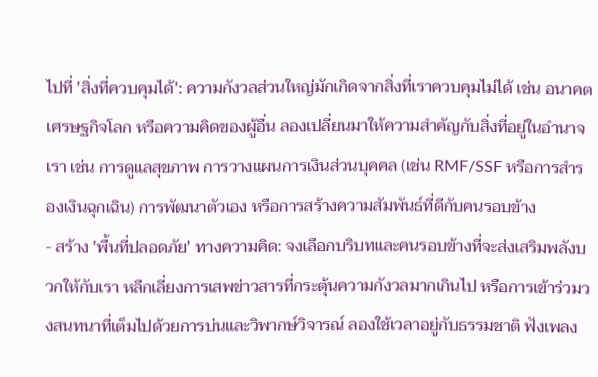ไปที่ 'สิ่งที่ควบคุมได้': ความกังวลส่วนใหญ่มักเกิดจากสิ่งที่เราควบคุมไม่ได้ เช่น อนาคต เศรษฐกิจโลก หรือความคิดของผู้อื่น ลองเปลี่ยนมาให้ความสำคัญกับสิ่งที่อยู่ในอำนาจเรา เช่น การดูแลสุขภาพ การวางแผนการเงินส่วนบุคคล (เช่น RMF/SSF หรือการสำรองเงินฉุกเฉิน) การพัฒนาตัวเอง หรือการสร้างความสัมพันธ์ที่ดีกับคนรอบข้าง
- สร้าง 'พื้นที่ปลอดภัย' ทางความคิด: จงเลือกบริบทและคนรอบข้างที่จะส่งเสริมพลังบวกให้กับเรา หลีกเลี่ยงการเสพข่าวสารที่กระตุ้นความกังวลมากเกินไป หรือการเข้าร่วมวงสนทนาที่เต็มไปด้วยการบ่นและวิพากษ์วิจารณ์ ลองใช้เวลาอยู่กับธรรมชาติ ฟังเพลง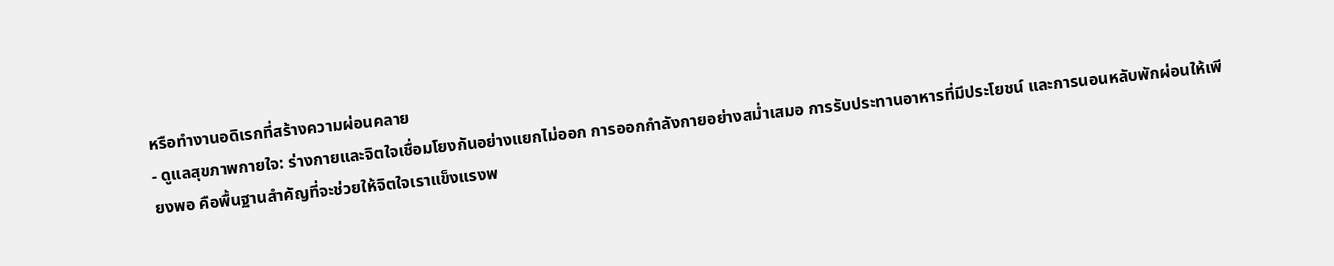หรือทำงานอดิเรกที่สร้างความผ่อนคลาย
- ดูแลสุขภาพกายใจ: ร่างกายและจิตใจเชื่อมโยงกันอย่างแยกไม่ออก การออกกำลังกายอย่างสม่ำเสมอ การรับประทานอาหารที่มีประโยชน์ และการนอนหลับพักผ่อนให้เพียงพอ คือพื้นฐานสำคัญที่จะช่วยให้จิตใจเราแข็งแรงพ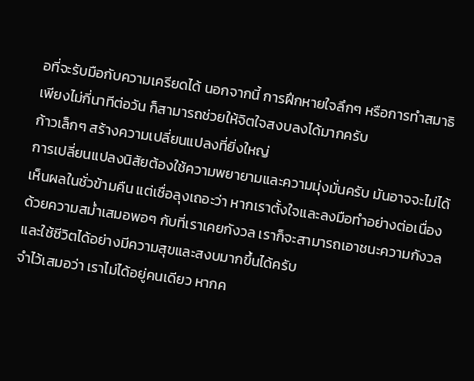อที่จะรับมือกับความเครียดได้ นอกจากนี้ การฝึกหายใจลึกๆ หรือการทำสมาธิเพียงไม่กี่นาทีต่อวัน ก็สามารถช่วยให้จิตใจสงบลงได้มากครับ
ก้าวเล็กๆ สร้างความเปลี่ยนแปลงที่ยิ่งใหญ่
การเปลี่ยนแปลงนิสัยต้องใช้ความพยายามและความมุ่งมั่นครับ มันอาจจะไม่ได้เห็นผลในชั่วข้ามคืน แต่เชื่อลุงเถอะว่า หากเราตั้งใจและลงมือทำอย่างต่อเนื่อง ด้วยความสม่ำเสมอพอๆ กับที่เราเคยกังวล เราก็จะสามารถเอาชนะความกังวลและใช้ชีวิตได้อย่างมีความสุขและสงบมากขึ้นได้ครับ
จำไว้เสมอว่า เราไม่ได้อยู่คนเดียว หากค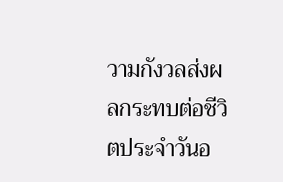วามกังวลส่งผลกระทบต่อชีวิตประจำวันอ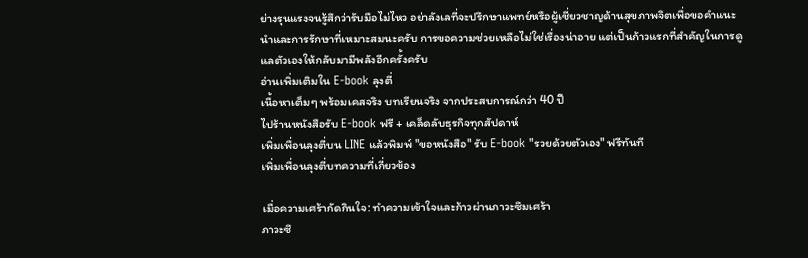ย่างรุนแรงจนรู้สึกว่ารับมือไม่ไหว อย่าลังเลที่จะปรึกษาแพทย์หรือผู้เชี่ยวชาญด้านสุขภาพจิตเพื่อขอคำแนะนำและการรักษาที่เหมาะสมนะครับ การขอความช่วยเหลือไม่ใช่เรื่องน่าอาย แต่เป็นก้าวแรกที่สำคัญในการดูแลตัวเองให้กลับมามีพลังอีกครั้งครับ
อ่านเพิ่มเติมใน E-book ลุงตี่
เนื้อหาเต็มๆ พร้อมเคสจริง บทเรียนจริง จากประสบการณ์กว่า 40 ปี
ไปร้านหนังสือรับ E-book ฟรี + เคล็ดลับธุรกิจทุกสัปดาห์
เพิ่มเพื่อนลุงตี่บน LINE แล้วพิมพ์ "ขอหนังสือ" รับ E-book "รวยด้วยตัวเอง" ฟรีทันที
เพิ่มเพื่อนลุงตี่บทความที่เกี่ยวข้อง

เมื่อความเศร้ากัดกินใจ: ทำความเข้าใจและก้าวผ่านภาวะซึมเศร้า
ภาวะซึ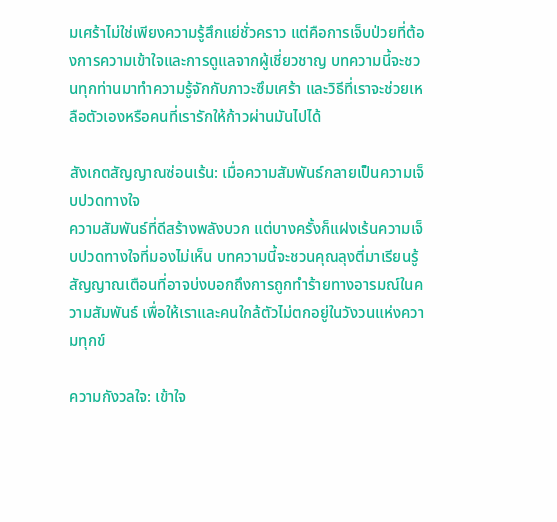มเศร้าไม่ใช่เพียงความรู้สึกแย่ชั่วคราว แต่คือการเจ็บป่วยที่ต้องการความเข้าใจและการดูแลจากผู้เชี่ยวชาญ บทความนี้จะชวนทุกท่านมาทำความรู้จักกับภาวะซึมเศร้า และวิธีที่เราจะช่วยเหลือตัวเองหรือคนที่เรารักให้ก้าวผ่านมันไปได้

สังเกตสัญญาณซ่อนเร้น: เมื่อความสัมพันธ์กลายเป็นความเจ็บปวดทางใจ
ความสัมพันธ์ที่ดีสร้างพลังบวก แต่บางครั้งก็แฝงเร้นความเจ็บปวดทางใจที่มองไม่เห็น บทความนี้จะชวนคุณลุงตี่มาเรียนรู้สัญญาณเตือนที่อาจบ่งบอกถึงการถูกทำร้ายทางอารมณ์ในความสัมพันธ์ เพื่อให้เราและคนใกล้ตัวไม่ตกอยู่ในวังวนแห่งความทุกข์

ความกังวลใจ: เข้าใจ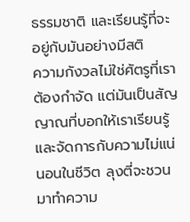ธรรมชาติ และเรียนรู้ที่จะอยู่กับมันอย่างมีสติ
ความกังวลไม่ใช่ศัตรูที่เราต้องกำจัด แต่มันเป็นสัญญาณที่บอกให้เราเรียนรู้และจัดการกับความไม่แน่นอนในชีวิต ลุงตี่จะชวนมาทำความ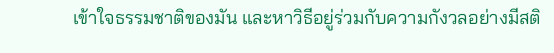เข้าใจธรรมชาติของมัน และหาวิธีอยู่ร่วมกับความกังวลอย่างมีสติ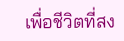เพื่อชีวิตที่สง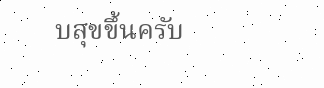บสุขขึ้นครับ